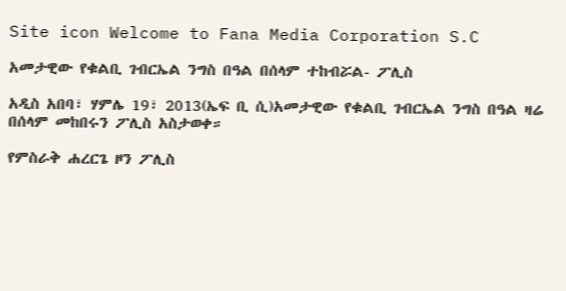Site icon Welcome to Fana Media Corporation S.C

አመታዊው የቁልቢ ገብርኤል ንግስ በዓል በሰላም ተከብሯል- ፖሊስ

አዲስ አበባ፣ ሃምሌ 19፣ 2013(ኤፍ ቢ ሲ)አመታዊው የቁልቢ ገብርኤል ንግስ በዓል ዛሬ በሰላም መከበሩን ፖሊስ አስታወቀ።

የምስራቅ ሐረርጌ ዞን ፖሊስ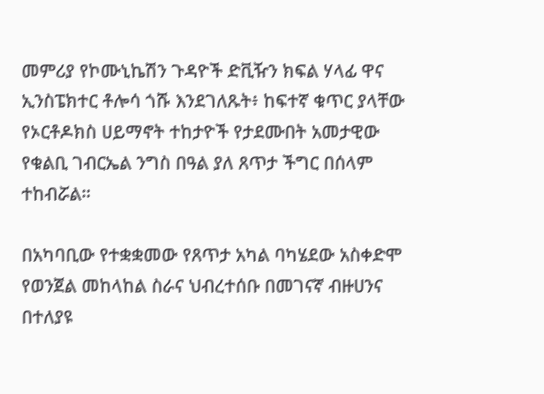መምሪያ የኮሙኒኬሽን ጉዳዮች ድቪዥን ክፍል ሃላፊ ዋና ኢንስፔክተር ቶሎሳ ጎሹ እንደገለጹት፥ ከፍተኛ ቁጥር ያላቸው የኦርቶዶክስ ሀይማኖት ተከታዮች የታደሙበት አመታዊው የቁልቢ ገብርኤል ንግስ በዓል ያለ ጸጥታ ችግር በሰላም ተከብሯል።

በአካባቢው የተቋቋመው የጸጥታ አካል ባካሄደው አስቀድሞ የወንጀል መከላከል ስራና ህብረተሰቡ በመገናኛ ብዙሀንና በተለያዩ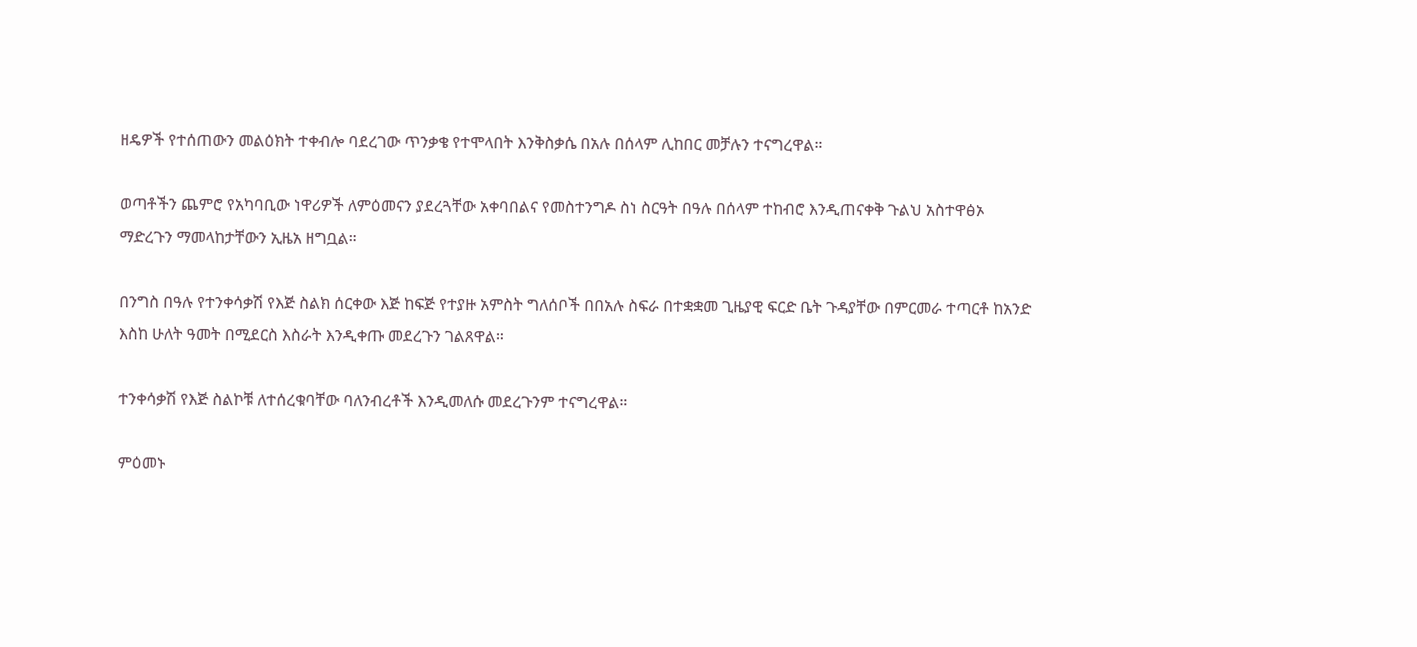ዘዴዎች የተሰጠውን መልዕክት ተቀብሎ ባደረገው ጥንቃቄ የተሞላበት እንቅስቃሴ በአሉ በሰላም ሊከበር መቻሉን ተናግረዋል።

ወጣቶችን ጨምሮ የአካባቢው ነዋሪዎች ለምዕመናን ያደረጓቸው አቀባበልና የመስተንግዶ ስነ ስርዓት በዓሉ በሰላም ተከብሮ እንዲጠናቀቅ ጉልህ አስተዋፅኦ ማድረጉን ማመላከታቸውን ኢዜአ ዘግቧል።

በንግስ በዓሉ የተንቀሳቃሽ የእጅ ስልክ ሰርቀው እጅ ከፍጅ የተያዙ አምስት ግለሰቦች በበአሉ ስፍራ በተቋቋመ ጊዜያዊ ፍርድ ቤት ጉዳያቸው በምርመራ ተጣርቶ ከአንድ እስከ ሁለት ዓመት በሚደርስ እስራት እንዲቀጡ መደረጉን ገልጸዋል።

ተንቀሳቃሽ የእጅ ስልኮቹ ለተሰረቁባቸው ባለንብረቶች እንዲመለሱ መደረጉንም ተናግረዋል።

ምዕመኑ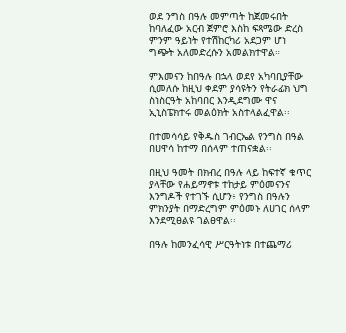ወደ ንግስ በዓሉ መምጣት ከጀመሩበት ከባለፈው አርብ ጀምሮ እስከ ፍጻሜው ድረስ ምንም ዓይነት የተሽከርካሪ አደጋም ሆነ ግጭት አለመድረሱን አመልክተዋል።

ምእመናን ከበዓሉ በኋላ ወደየ አካባቢያቸው ሲመለሱ ከዚህ ቀደም ያሳዩትን የትራፊክ ህግ ስነስርዓት አከባበር እንዲደግሙ ዋና ኢኒስፔክተሩ መልዕክት አስተላልፈዋል፡፡

በተመሳሳይ የቅዱስ ገብርኤል የንግስ በዓል በሀዋሳ ከተማ በሰላም ተጠናቋል፡፡

በዚህ ዓመት በክብረ በዓሉ ላይ ከፍተኛ ቁጥር ያላቸው የሐይማኖቱ ተከታይ ምዕመናንና እንግዶች የተገኙ ሲሆን፥ የንግስ በዓሉን ምክንያት በማድረግም ምዕመኑ ለሀገር ሰላም እንደሚፀልዩ ገልፀዋል፡፡

በዓሉ ከመንፈሳዊ ሥርዓትነቱ በተጨማሪ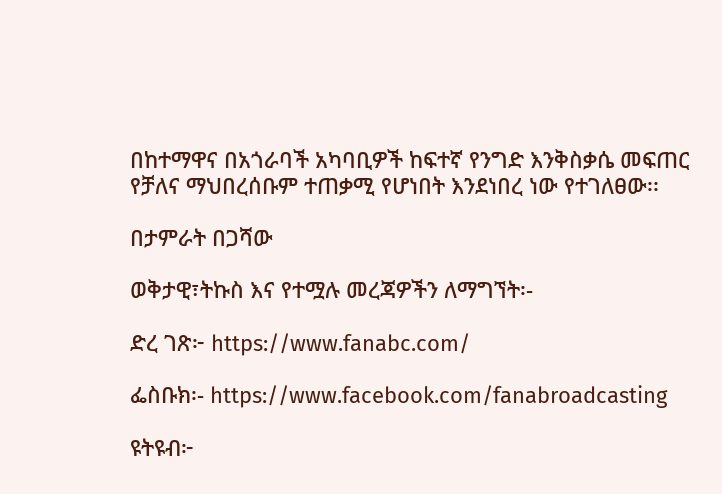በከተማዋና በአጎራባች አካባቢዎች ከፍተኛ የንግድ እንቅስቃሴ መፍጠር የቻለና ማህበረሰቡም ተጠቃሚ የሆነበት እንደነበረ ነው የተገለፀው፡፡

በታምራት በጋሻው

ወቅታዊ፣ትኩስ እና የተሟሉ መረጃዎችን ለማግኘት፡-

ድረ ገጽ፦ https://www.fanabc.com/

ፌስቡክ፡- https://www.facebook.com/fanabroadcasting

ዩትዩብ፦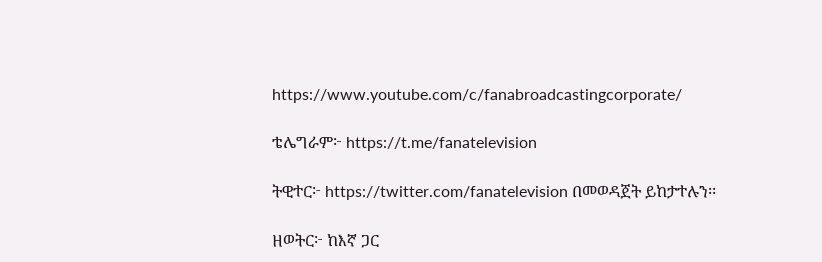https://www.youtube.com/c/fanabroadcastingcorporate/

ቴሌግራም፦ https://t.me/fanatelevision

ትዊተር፦ https://twitter.com/fanatelevision በመወዳጀት ይከታተሉን፡፡

ዘወትር፦ ከእኛ ጋር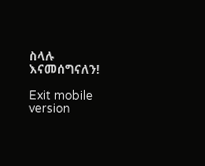ስላሉ እናመሰግናለን!

Exit mobile version